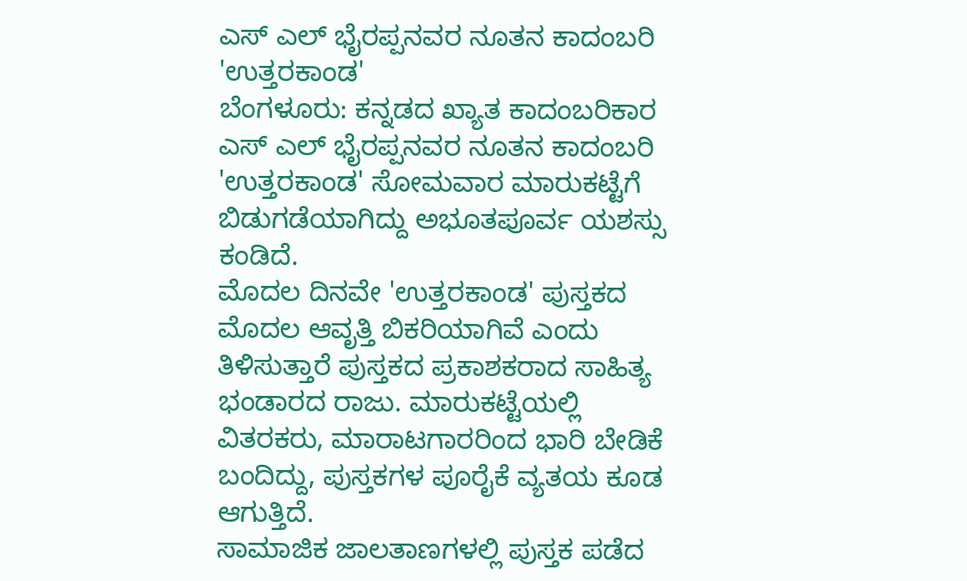ಎಸ್ ಎಲ್ ಭೈರಪ್ಪನವರ ನೂತನ ಕಾದಂಬರಿ 'ಉತ್ತರಕಾಂಡ'
ಬೆಂಗಳೂರು: ಕನ್ನಡದ ಖ್ಯಾತ ಕಾದಂಬರಿಕಾರ ಎಸ್ ಎಲ್ ಭೈರಪ್ಪನವರ ನೂತನ ಕಾದಂಬರಿ 'ಉತ್ತರಕಾಂಡ' ಸೋಮವಾರ ಮಾರುಕಟ್ಟೆಗೆ ಬಿಡುಗಡೆಯಾಗಿದ್ದು ಅಭೂತಪೂರ್ವ ಯಶಸ್ಸು ಕಂಡಿದೆ.
ಮೊದಲ ದಿನವೇ 'ಉತ್ತರಕಾಂಡ' ಪುಸ್ತಕದ ಮೊದಲ ಆವೃತ್ತಿ ಬಿಕರಿಯಾಗಿವೆ ಎಂದು ತಿಳಿಸುತ್ತಾರೆ ಪುಸ್ತಕದ ಪ್ರಕಾಶಕರಾದ ಸಾಹಿತ್ಯ ಭಂಡಾರದ ರಾಜು. ಮಾರುಕಟ್ಟೆಯಲ್ಲಿ ವಿತರಕರು, ಮಾರಾಟಗಾರರಿಂದ ಭಾರಿ ಬೇಡಿಕೆ ಬಂದಿದ್ದು, ಪುಸ್ತಕಗಳ ಪೂರೈಕೆ ವ್ಯತಯ ಕೂಡ ಆಗುತ್ತಿದೆ.
ಸಾಮಾಜಿಕ ಜಾಲತಾಣಗಳಲ್ಲಿ ಪುಸ್ತಕ ಪಡೆದ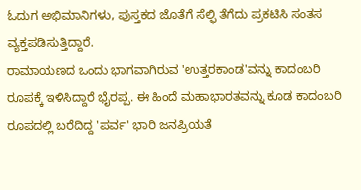ಓದುಗ ಅಭಿಮಾನಿಗಳು, ಪುಸ್ತಕದ ಜೊತೆಗೆ ಸೆಲ್ಫಿ ತೆಗೆದು ಪ್ರಕಟಿಸಿ ಸಂತಸ ವ್ಯಕ್ತಪಡಿಸುತ್ತಿದ್ದಾರೆ.
ರಾಮಾಯಣದ ಒಂದು ಭಾಗವಾಗಿರುವ 'ಉತ್ತರಕಾಂಡ'ವನ್ನು ಕಾದಂಬರಿ ರೂಪಕ್ಕೆ ಇಳಿಸಿದ್ದಾರೆ ಭೈರಪ್ಪ. ಈ ಹಿಂದೆ ಮಹಾಭಾರತವನ್ನು ಕೂಡ ಕಾದಂಬರಿ ರೂಪದಲ್ಲಿ ಬರೆದಿದ್ದ 'ಪರ್ವ' ಭಾರಿ ಜನಪ್ರಿಯತೆ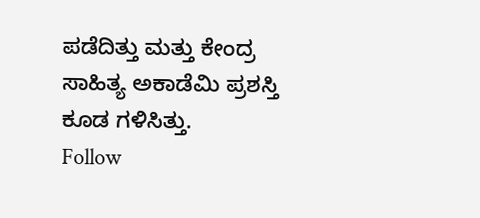ಪಡೆದಿತ್ತು ಮತ್ತು ಕೇಂದ್ರ ಸಾಹಿತ್ಯ ಅಕಾಡೆಮಿ ಪ್ರಶಸ್ತಿ ಕೂಡ ಗಳಿಸಿತ್ತು.
Follow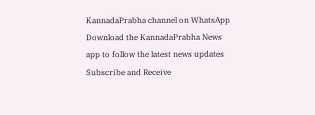KannadaPrabha channel on WhatsApp
Download the KannadaPrabha News app to follow the latest news updates
Subscribe and Receive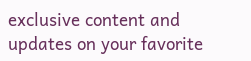exclusive content and updates on your favorite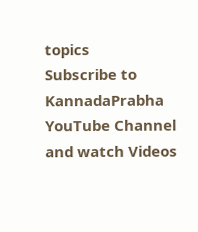topics
Subscribe to KannadaPrabha YouTube Channel and watch Videos